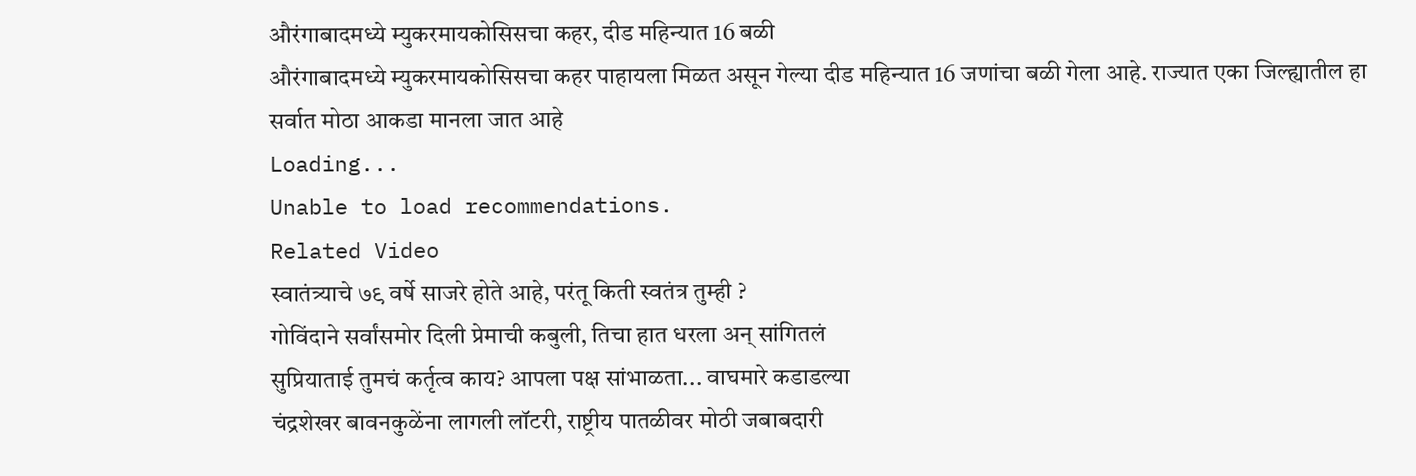औरंगाबादमध्ये म्युकरमायकोसिसचा कहर, दीड महिन्यात 16 बळी
औरंगाबादमध्ये म्युकरमायकोसिसचा कहर पाहायला मिळत असून गेल्या दीड महिन्यात 16 जणांचा बळी गेला आहे. राज्यात एका जिल्ह्यातील हा सर्वात मोठा आकडा मानला जात आहे
Loading...
Unable to load recommendations.
Related Video
स्वातंत्र्याचे ७९ वर्षे साजरे होते आहे, परंतू किती स्वतंत्र तुम्ही ?
गोविंदाने सर्वांसमोर दिली प्रेमाची कबुली, तिचा हात धरला अन् सांगितलं
सुप्रियाताई तुमचं कर्तृत्व काय? आपला पक्ष सांभाळता... वाघमारे कडाडल्या
चंद्रशेखर बावनकुळेंना लागली लॉटरी, राष्ट्रीय पातळीवर मोठी जबाबदारी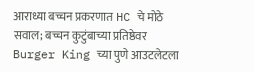आराध्या बच्चन प्रकरणात HC चे मोठे सवाल; बच्चन कुटुंबाच्या प्रतिष्ठेवर
Burger King च्या पुणे आउटलेटला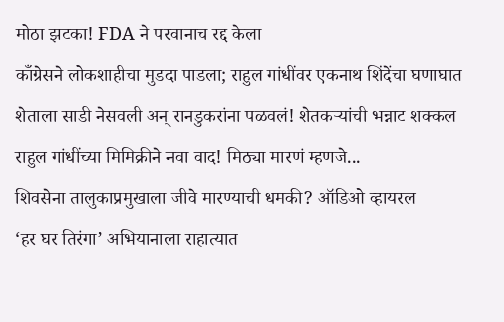मोठा झटका! FDA ने परवानाच रद्द केला
काँग्रेसने लोकशाहीचा मुडदा पाडला; राहुल गांधींवर एकनाथ शिंदेंचा घणाघात
शेताला साडी नेसवली अन् रानडुकरांना पळवलं! शेतकऱ्यांची भन्नाट शक्कल
राहुल गांधींच्या मिमिक्रीने नवा वाद! मिठ्या मारणं म्हणजे...
शिवसेना तालुकाप्रमुखाला जीवे मारण्याची धमकी? ऑडिओ व्हायरल
‘हर घर तिरंगा’ अभियानाला राहात्यात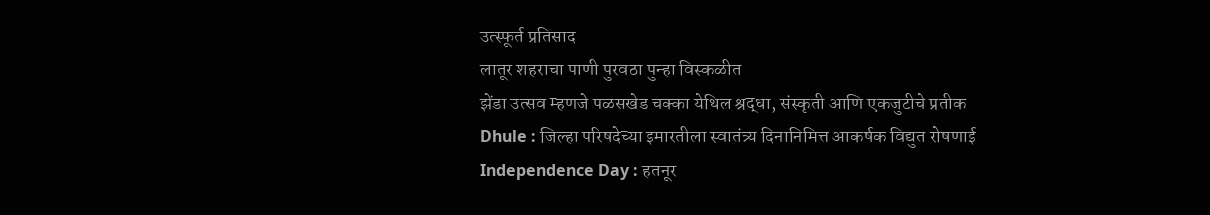उत्स्फूर्त प्रतिसाद
लातूर शहराचा पाणी पुरवठा पुन्हा विस्कळीत
झेंडा उत्सव म्हणजे पळसखेड चक्का येथिल श्रद्धा, संस्कृती आणि एकजुटीचे प्रतीक
Dhule : जिल्हा परिषदेच्या इमारतीला स्वातंत्र्य दिनानिमित्त आकर्षक विद्युत रोषणाई
Independence Day : हतनूर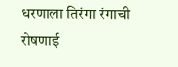धरणाला तिरंगा रंगाची रोषणाई